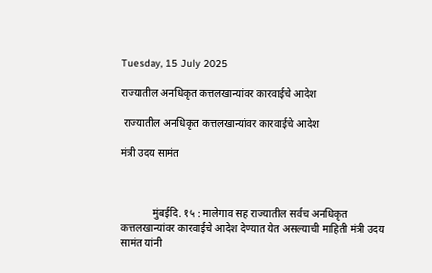Tuesday, 15 July 2025

राज्यातील अनधिकृत कत्तलखान्यांवर कारवाईचे आदेश

 राज्यातील अनधिकृत कत्तलखान्यांवर कारवाईचे आदेश

मंत्री उदय सामंत



            मुंबईदि. १५ : मालेगाव सह राज्यातील सर्वच अनधिकृत कत्तलखान्यांवर कारवाईचे आदेश देण्यात येत असल्याची माहिती मंत्री उदय सामंत यांनी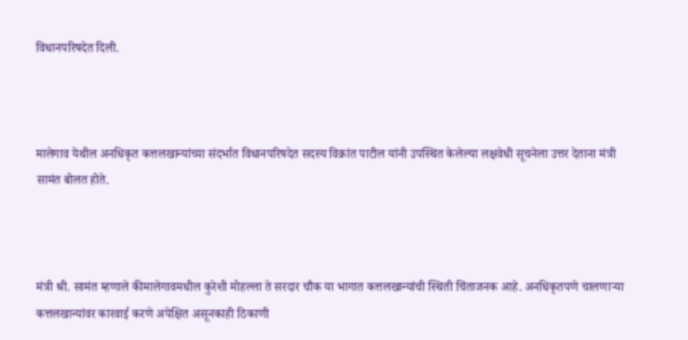विधानपरिषदेत दिली.



मालेगाव येथील अनधिकृत कत्तलखान्यांच्या संदर्भात विधानपरिषदेत सदस्य विक्रांत पाटील यांनी उपस्थित केलेल्या लक्षवेधी सूचनेला उत्तर देताना मंत्री सामंत बोलत होते.



मंत्री श्री. सामंत म्हणाले कीमालेगावमधील कुरेशी मोहल्ला ते सरदार चौक या भागात कत्तलखान्यांची स्थिती चिंताजनक आहे. अनधिकृतपणे चालणाऱ्या कत्तलखान्यांवर कारवाई करणे अपेक्षित असूनकाही ठिकाणी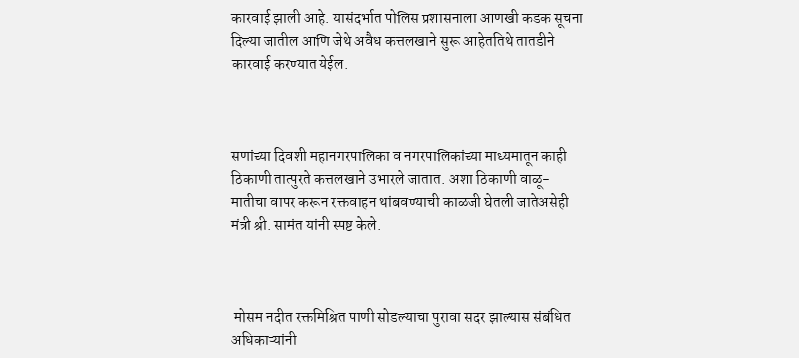कारवाई झाली आहे. यासंदर्भात पोलिस प्रशासनाला आणखी कडक सूचना दिल्या जातील आणि जेथे अवैध कत्तलखाने सुरू आहेततिथे तातडीने कारवाई करण्यात येईल.



सणांच्या दिवशी महानगरपालिका व नगरपालिकांच्या माध्यमातून काही ठिकाणी तात्पुरते कत्तलखाने उभारले जातात. अशा ठिकाणी वाळू-मातीचा वापर करून रक्तवाहन थांबवण्याची काळजी घेतली जातेअसेही मंत्री श्री. सामंत यांनी स्पष्ट केले.



 मोसम नदीत रक्तमिश्रित पाणी सोडल्याचा पुरावा सदर झाल्यास संबंधित अधिकाऱ्यांनी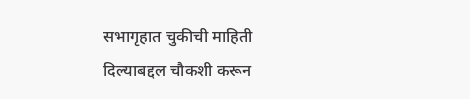सभागृहात चुकीची माहिती दिल्याबद्दल चौकशी करून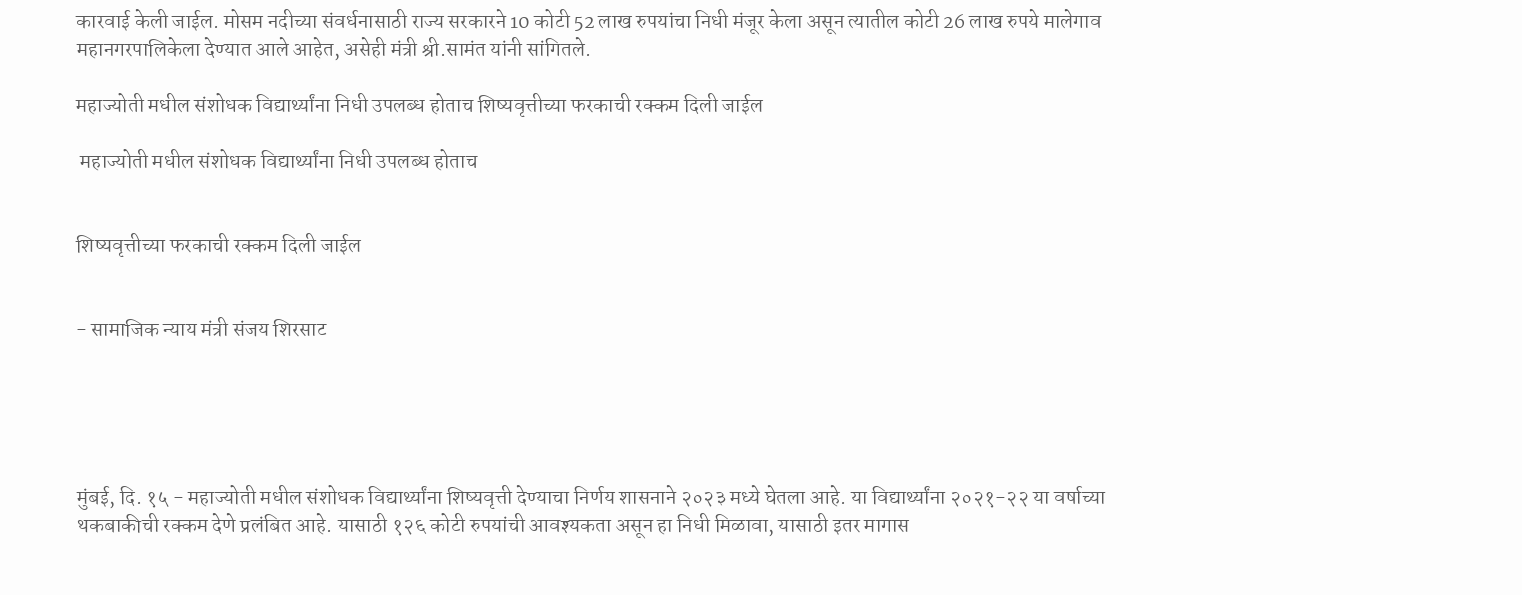कारवाई केली जाईल. मोसम नदीच्या संवर्धनासाठी राज्य सरकारने 10 कोटी 52 लाख रुपयांचा निधी मंजूर केला असून त्यातील कोटी 26 लाख रुपये मालेगाव महानगरपालिकेला देण्यात आले आहेत, असेही मंत्री श्री.सामंत यांनी सांगितले.

महाज्योती मधील संशोधक विद्यार्थ्यांना निधी उपलब्ध होताच शिष्यवृत्तीच्या फरकाची रक्कम दिली जाईल

 महाज्योती मधील संशोधक विद्यार्थ्यांना निधी उपलब्ध होताच


शिष्यवृत्तीच्या फरकाची रक्कम दिली जाईल


- सामाजिक न्याय मंत्री संजय शिरसाट





मुंबई, दि. १५ - महाज्योती मधील संशोधक विद्यार्थ्यांना शिष्यवृत्ती देण्याचा निर्णय शासनाने २०२३ मध्ये घेतला आहे. या विद्यार्थ्यांना २०२१-२२ या वर्षाच्या थकबाकीची रक्कम देणे प्रलंबित आहे. यासाठी १२६ कोटी रुपयांची आवश्यकता असून हा निधी मिळावा, यासाठी इतर मागास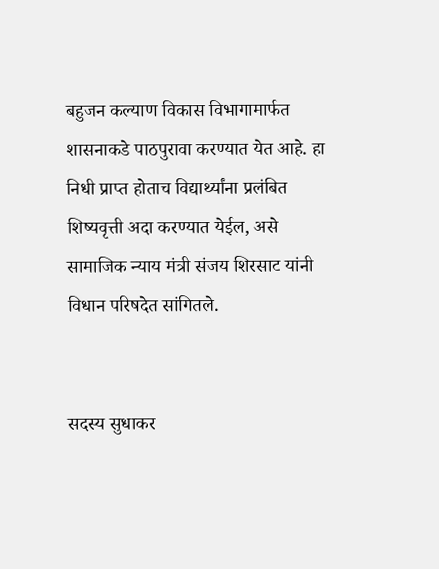बहुजन कल्याण विकास विभागामार्फत शासनाकडे पाठपुरावा करण्यात येत आहे. हा निधी प्राप्त होताच विद्यार्थ्यांना प्रलंबित शिष्यवृत्ती अदा करण्यात येईल, असे सामाजिक न्याय मंत्री संजय शिरसाट यांनी विधान परिषदेत सांगितले.


सदस्य सुधाकर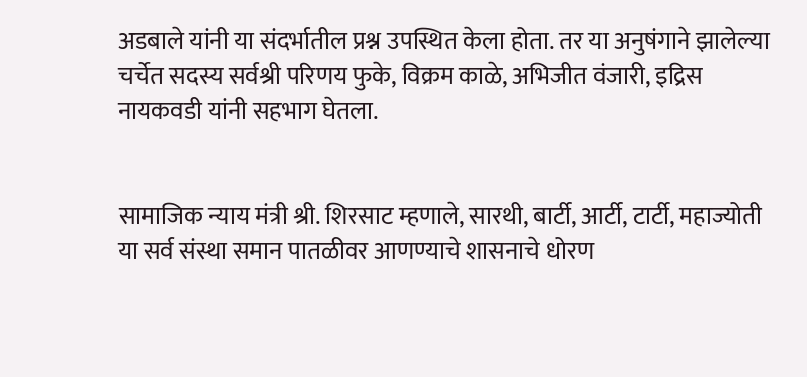अडबाले यांनी या संदर्भातील प्रश्न उपस्थित केला होता. तर या अनुषंगाने झालेल्या चर्चेत सदस्य सर्वश्री परिणय फुके, विक्रम काळे, अभिजीत वंजारी, इद्रिस नायकवडी यांनी सहभाग घेतला.


सामाजिक न्याय मंत्री श्री. शिरसाट म्हणाले, सारथी, बार्टी, आर्टी, टार्टी, महाज्योती या सर्व संस्था समान पातळीवर आणण्याचे शासनाचे धोरण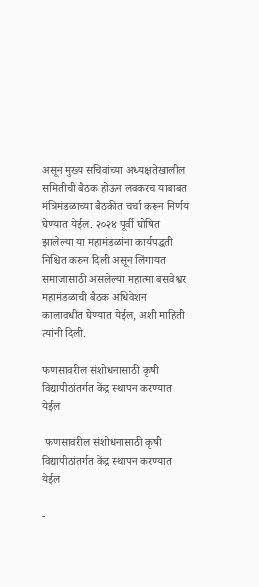असून मुख्य सचिवांच्या अध्यक्षतेखालील समितीची बैठक होऊन लवकरच याबाबत मंत्रिमंडळाच्या बैठकीत चर्चा करून निर्णय घेण्यात येईल. २०२४ पूर्वी घोषित झालेल्या या महामंडळांना कार्यपद्धती निश्चित करुन दिली असून लिंगायत समाजासाठी असलेल्या महात्मा बसवेश्वर महामंडळाची बैठक अधिवेशन कालावधीत घेण्यात येईल, अशी माहिती त्यांनी दिली.

फणसावरील संशोधनासाठी कृषी विद्यापीठांतर्गत केंद्र स्थापन करण्यात येईल

 फणसावरील संशोधनासाठी कृषी विद्यापीठांतर्गत केंद्र स्थापन करण्यात येईल

-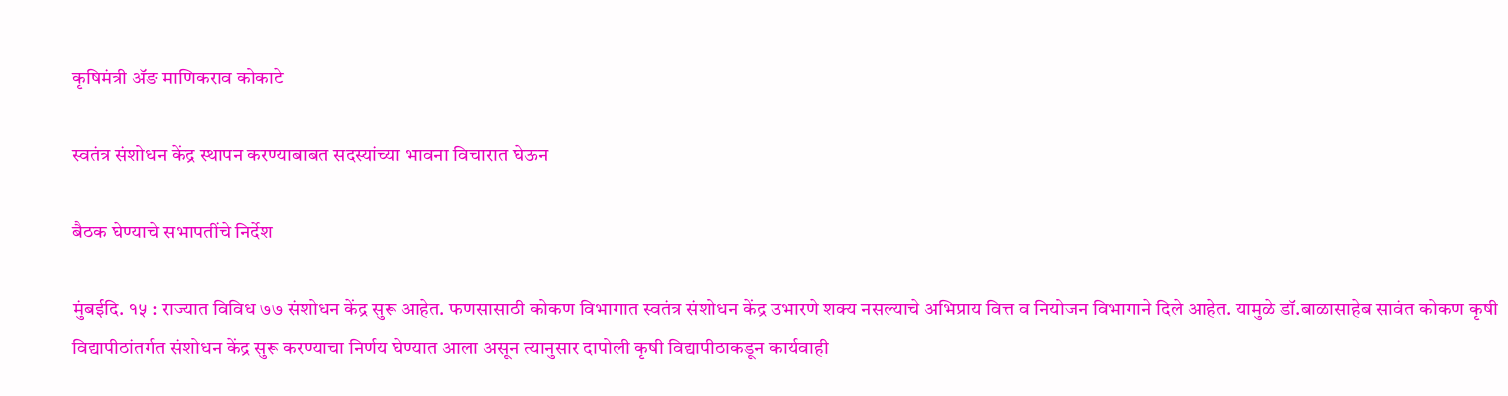कृषिमंत्री ॲङ माणिकराव कोकाटे

स्वतंत्र संशोधन केंद्र स्थापन करण्याबाबत सदस्यांच्या भावना विचारात घेऊन

बैठक घेण्याचे सभापतींचे निर्देश

मुंबईदि. १५ : राज्यात विविध ७७ संशोधन केंद्र सुरू आहेत. फणसासाठी कोकण विभागात स्वतंत्र संशोधन केंद्र उभारणे शक्य नसल्याचे अभिप्राय वित्त व नियोजन विभागाने दिले आहेत. यामुळे डॉ.बाळासाहेब सावंत कोकण कृषी विद्यापीठांतर्गत संशोधन केंद्र सुरू करण्याचा निर्णय घेण्यात आला असून त्यानुसार दापोली कृषी विद्यापीठाकडून कार्यवाही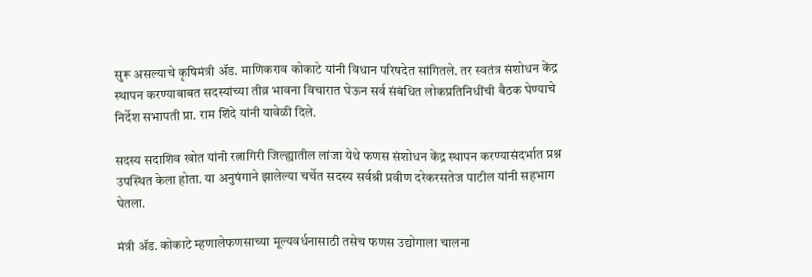सुरू असल्याचे कृषिमंत्री ॲड. माणिकराव कोकाटे यांनी विधान परिषदेत सांगितले. तर स्वतंत्र संशोधन केंद्र स्थापन करण्याबाबत सदस्यांच्या तीव्र भावना विचारात घेऊन सर्व संबंधित लोकप्रतिनिधींची बैठक घेण्याचे निर्देश सभापती प्रा. राम शिंदे यांनी यावेळी दिले.

सदस्य सदाशिव खोत यांनी रत्नागिरी जिल्ह्यातील लांजा येथे फणस संशोधन केंद्र स्थापन करण्यासंदर्भात प्रश्न उपस्थित केला होता. या अनुषंगाने झालेल्या चर्चेत सदस्य सर्वश्री प्रवीण दरेकरसतेज पाटील यांनी सहभाग घेतला.

मंत्री ॲड. कोकाटे म्हणालेफणसाच्या मूल्यवर्धनासाठी तसेच फणस उद्योगाला चालना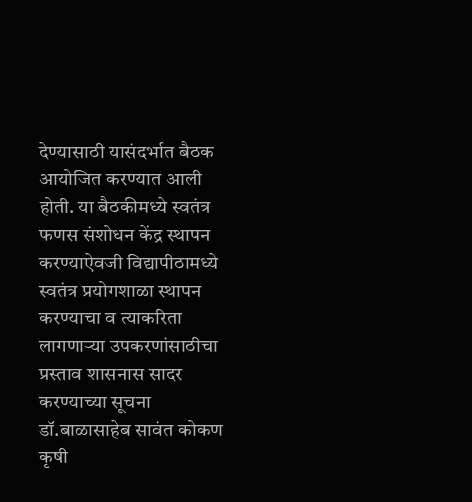देण्यासाठी यासंदर्भात बैठक आयोजित करण्यात आली होती. या बैठकीमध्ये स्वतंत्र फणस संशोधन केंद्र स्थापन करण्याऐवजी विद्यापीठामध्ये स्वतंत्र प्रयोगशाळा स्थापन करण्याचा व त्याकरिता लागणाऱ्या उपकरणांसाठीचा प्रस्ताव शासनास सादर करण्याच्या सूचना डॉ.बाळासाहेब सावंत कोकण कृषी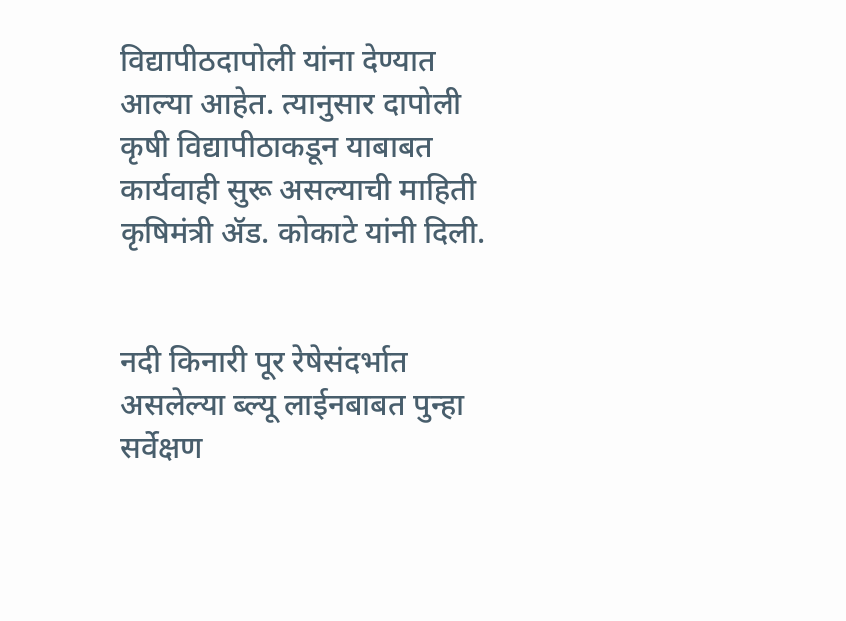विद्यापीठदापोली यांना देण्यात आल्या आहेत. त्यानुसार दापोली कृषी विद्यापीठाकडून याबाबत कार्यवाही सुरू असल्याची माहिती कृषिमंत्री ॲड. कोकाटे यांनी दिली.


नदी किनारी पूर रेषेसंदर्भात असलेल्या ब्ल्यू लाईनबाबत पुन्हा सर्वेक्षण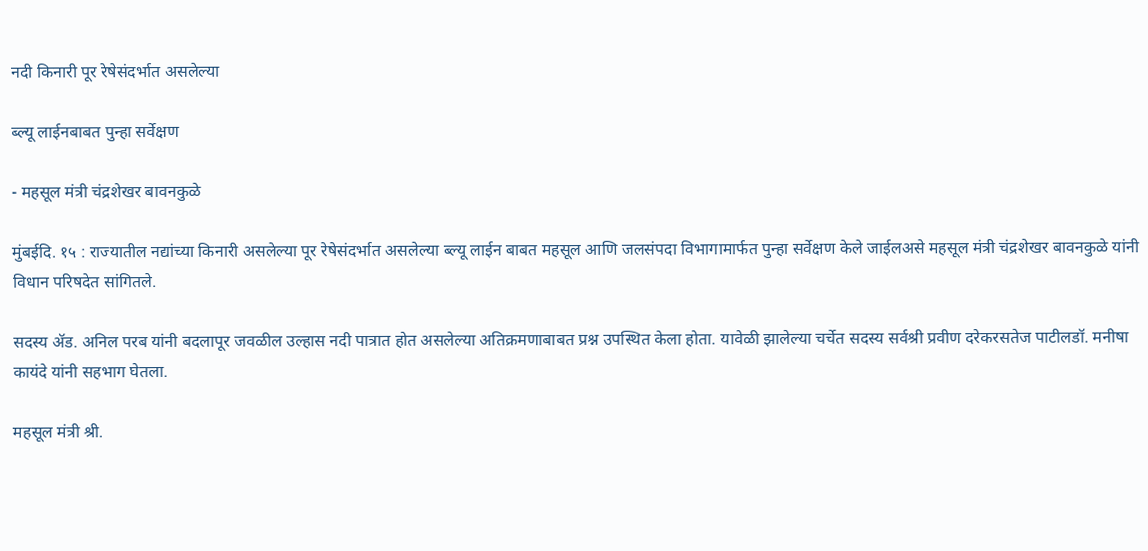नदी किनारी पूर रेषेसंदर्भात असलेल्या

ब्ल्यू लाईनबाबत पुन्हा सर्वेक्षण

- महसूल मंत्री चंद्रशेखर बावनकुळे

मुंबईदि. १५ : राज्यातील नद्यांच्या किनारी असलेल्या पूर रेषेसंदर्भात असलेल्या ब्ल्यू लाईन बाबत महसूल आणि जलसंपदा विभागामार्फत पुन्हा सर्वेक्षण केले जाईलअसे महसूल मंत्री चंद्रशेखर बावनकुळे यांनी विधान परिषदेत सांगितले.

सदस्य ॲड. अनिल परब यांनी बदलापूर जवळील उल्हास नदी पात्रात होत असलेल्या अतिक्रमणाबाबत प्रश्न उपस्थित केला होता. यावेळी झालेल्या चर्चेत सदस्य सर्वश्री प्रवीण दरेकरसतेज पाटीलडॉ. मनीषा कायंदे यांनी सहभाग घेतला.

महसूल मंत्री श्री.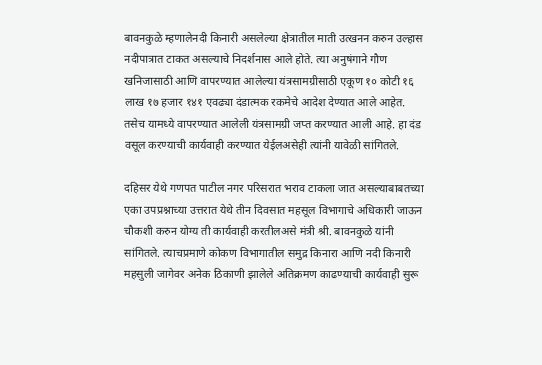बावनकुळे म्हणालेनदी किनारी असलेल्या क्षेत्रातील माती उत्खनन करुन उल्हास नदीपात्रात टाकत असल्याचे निदर्शनास आले होते. त्या अनुषंगाने गौण खनिजासाठी आणि वापरण्यात आलेल्या यंत्रसामग्रीसाठी एकूण १० कोटी १६ लाख १७ हजार १४१ एवढ्या दंडात्मक रकमेचे आदेश देण्यात आले आहेत. तसेच यामध्ये वापरण्यात आलेली यंत्रसामग्री जप्त करण्यात आली आहे. हा दंड वसूल करण्याची कार्यवाही करण्यात येईलअसेही त्यांनी यावेळी सांगितले.

दहिसर येथे गणपत पाटील नगर परिसरात भराव टाकला जात असल्याबाबतच्या एका उपप्रश्नाच्या उत्तरात येथे तीन दिवसात महसूल विभागाचे अधिकारी जाऊन चौकशी करुन योग्य ती कार्यवाही करतीलअसे मंत्री श्री. बावनकुळे यांनी सांगितले. त्याचप्रमाणे कोकण विभागातील समुद्र किनारा आणि नदी किनारी महसुली जागेवर अनेक ठिकाणी झालेले अतिक्रमण काढण्याची कार्यवाही सुरू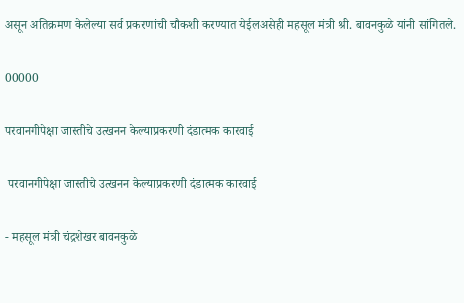असून अतिक्रमण केलेल्या सर्व प्रकरणांची चौकशी करण्यात येईलअसेही महसूल मंत्री श्री. बावनकुळे यांनी सांगितले.

00000

परवानगीपेक्षा जास्तीचे उत्खनन केल्याप्रकरणी दंडात्मक कारवाई

 परवानगीपेक्षा जास्तीचे उत्खनन केल्याप्रकरणी दंडात्मक कारवाई

- महसूल मंत्री चंद्रशेखर बावनकुळे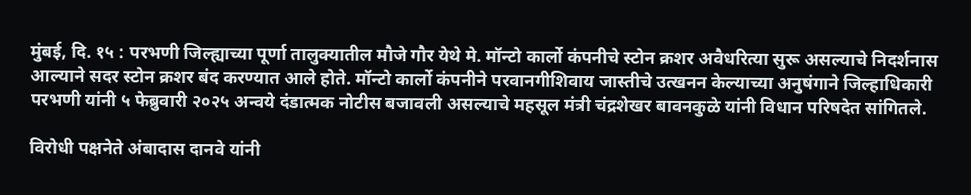मुंबई, दि. १५ : परभणी जिल्ह्याच्या पूर्णा तालुक्यातील मौजे गौर येथे मे. मॉन्टो कार्लो कंपनीचे स्टोन क्रशर अवैधरित्या सुरू असल्याचे निदर्शनास आल्याने सदर स्टोन क्रशर बंद करण्यात आले होते. मॉन्टो कार्लो कंपनीने परवानगीशिवाय जास्तीचे उत्खनन केल्याच्या अनुषंगाने जिल्हाधिकारी परभणी यांनी ५ फेब्रुवारी २०२५ अन्वये दंडात्मक नोटीस बजावली असल्याचे महसूल मंत्री चंद्रशेखर बावनकुळे यांनी विधान परिषदेत सांगितले.

विरोधी पक्षनेते अंबादास दानवे यांनी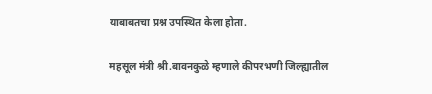याबाबतचा प्रश्न उपस्थित केला होता.

महसूल मंत्री श्री.बावनकुळे म्हणाले कीपरभणी जिल्ह्यातील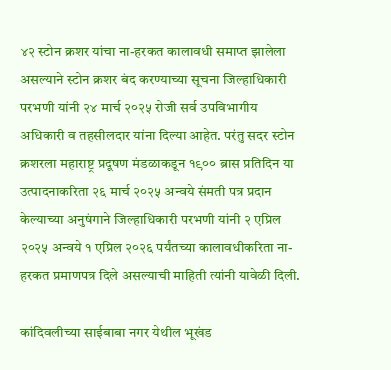४२ स्टोन क्रशर यांचा ना-हरकत कालावधी समाप्त झालेला असल्याने स्टोन क्रशर बंद करण्याच्या सूचना जिल्हाधिकारी परभणी यांनी २४ मार्च २०२५ रोजी सर्व उपविभागीय अधिकारी व तहसीलदार यांना दिल्या आहेत. परंतु सदर स्टोन क्रशरला महाराष्ट्र प्रदूषण मंडळाकडून १९०० ब्रास प्रतिदिन या उत्पादनाकरिता २६ मार्च २०२५ अन्वये संमती पत्र प्रदान केल्याच्या अनुषंगाने जिल्हाधिकारी परभणी यांनी २ एप्रिल २०२५ अन्वये १ एप्रिल २०२६ पर्यंतच्या कालावधीकरिता ना-हरकत प्रमाणपत्र दिले असल्याची माहिती त्यांनी यावेळी दिली.

कांदिवलीच्या साईबाबा नगर येथील भूखंड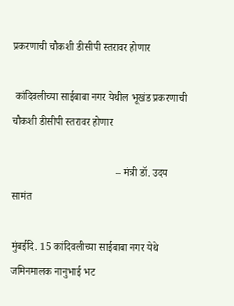प्रकरणाची चौकशी डीसीपी स्तरावर होणार

 कांदिवलीच्या साईबाबा नगर येथील भूखंड प्रकरणाची चौकशी डीसीपी स्तरावर होणार

                                        – मंत्री डॉ. उदय सामंत

मुंबईदि. 15 कांदिवलीच्या साईबाबा नगर येथे जमिनमालक नानुभाई भट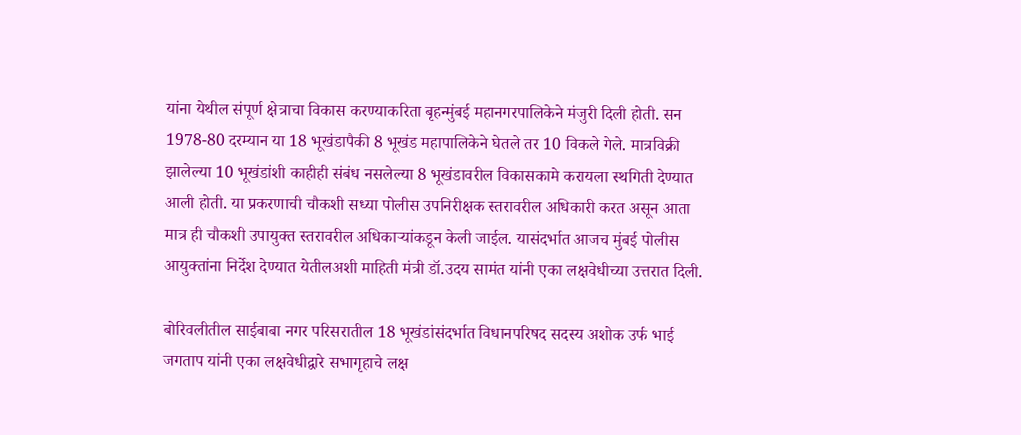यांना येथील संपूर्ण क्षेत्राचा विकास करण्याकरिता बृहन्मुंबई महानगरपालिकेने मंजुरी दिली होती. सन 1978-80 दरम्यान या 18 भूखंडापैकी 8 भूखंड महापालिकेने घेतले तर 10 विकले गेले. मात्रविक्री झालेल्या 10 भूखंडांशी काहीही संबंध नसलेल्या 8 भूखंडावरील विकासकामे करायला स्थगिती देण्यात आली होती. या प्रकरणाची चौकशी सध्या पोलीस उपनिरीक्षक स्तरावरील अधिकारी करत असून आता मात्र ही चौकशी उपायुक्त स्तरावरील अधिकाऱ्यांकडून केली जाईल. यासंदर्भात आजच मुंबई पोलीस आयुक्तांना निर्देश देण्यात येतीलअशी माहिती मंत्री डॉ.उदय सामंत यांनी एका लक्षवेधीच्या उत्तरात दिली.

बोरिवलीतील साईबाबा नगर परिसरातील 18 भूखंडांसंदर्भात विधानपरिषद सदस्य अशोक उर्फ भाई जगताप यांनी एका लक्षवेधीद्वारे सभागृहाचे लक्ष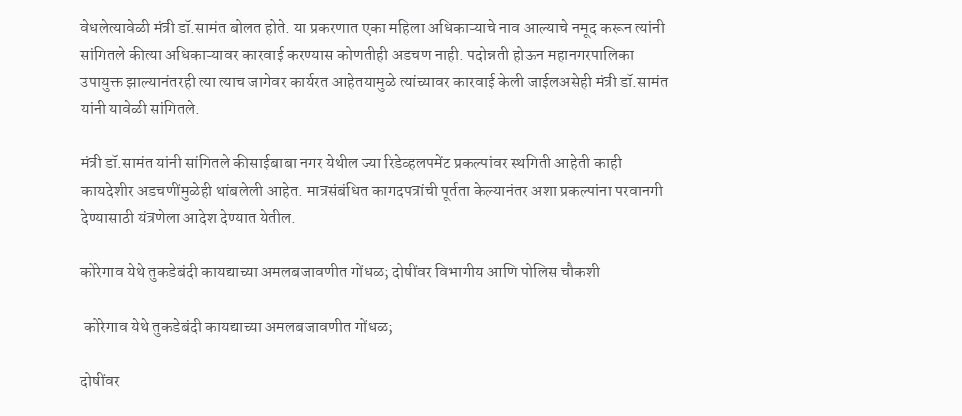वेधलेत्यावेळी मंत्री डॉ.सामंत बोलत होते. या प्रकरणात एका महिला अधिकाऱ्याचे नाव आल्याचे नमूद करून त्यांनी सांगितले कीत्या अधिकाऱ्यावर कारवाई करण्यास कोणतीही अडचण नाही. पदोन्नती होऊन महानगरपालिका उपायुक्त झाल्यानंतरही त्या त्याच जागेवर कार्यरत आहेतयामुळे त्यांच्यावर कारवाई केली जाईलअसेही मंत्री डॉ.सामंत यांनी यावेळी सांगितले.

मंत्री डॉ.सामंत यांनी सांगितले कीसाईबाबा नगर येथील ज्या रिडेव्हलपमेंट प्रकल्पांवर स्थगिती आहेती काही कायदेशीर अडचणींमुळेही थांबलेली आहेत. मात्रसंबंधित कागदपत्रांची पूर्तता केल्यानंतर अशा प्रकल्पांना परवानगी देण्यासाठी यंत्रणेला आदेश देण्यात येतील.

कोरेगाव येथे तुकडेबंदी कायद्याच्या अमलबजावणीत गोंधळ; दोषींवर विभागीय आणि पोलिस चौकशी

 कोरेगाव येथे तुकडेबंदी कायद्याच्या अमलबजावणीत गोंधळ;

दोषींवर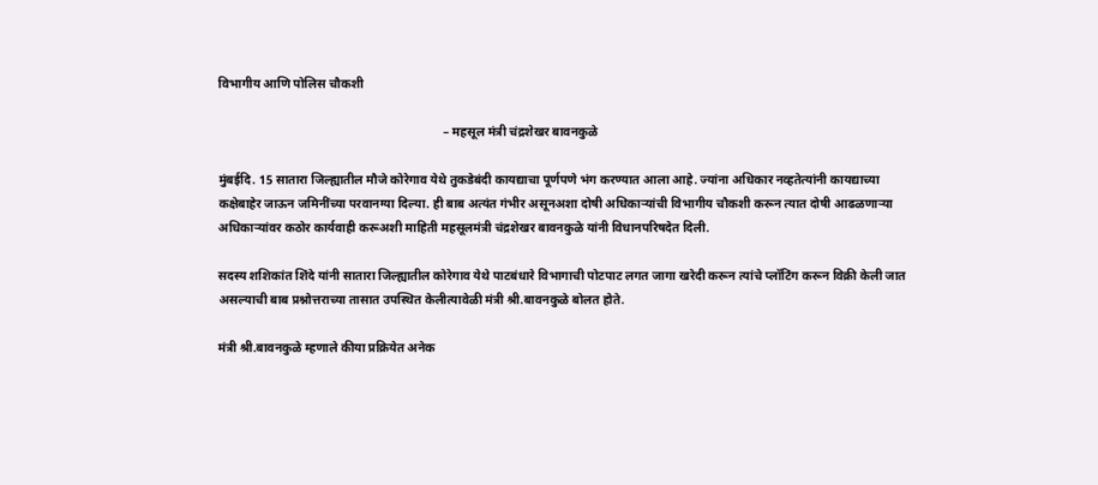विभागीय आणि पोलिस चौकशी

                                                                        – महसूल मंत्री चंद्रशेखर बावनकुळे

मुंबईदि. 15 सातारा जिल्ह्यातील मौजे कोरेगाव येथे तुकडेबंदी कायद्याचा पूर्णपणे भंग करण्यात आला आहे. ज्यांना अधिकार नव्हतेत्यांनी कायद्याच्या कक्षेबाहेर जाऊन जमिनींच्या परवानग्या दिल्या. ही बाब अत्यंत गंभीर असूनअशा दोषी अधिकाऱ्यांची विभागीय चौकशी करून त्यात दोषी आढळणाऱ्या अधिकाऱ्यांवर कठोर कार्यवाही करूअशी माहिती महसूलमंत्री चंद्रशेखर बावनकुळे यांनी विधानपरिषदेत दिली.

सदस्य शशिकांत शिंदे यांनी सातारा जिल्ह्यातील कोरेगाव येथे पाटबंधारे विभागाची पोटपाट लगत जागा खरेदी करून त्यांचे प्लॉटिंग करून विक्री केली जात असल्याची बाब प्रश्नोत्तराच्या तासात उपस्थित केलीत्यावेळी मंत्री श्री.बावनकुळे बोलत होते.

मंत्री श्री.बावनकुळे म्हणाले कीया प्रक्रियेत अनेक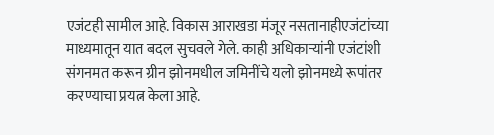एजंटही सामील आहे. विकास आराखडा मंजूर नसतानाहीएजंटांच्या माध्यमातून यात बदल सुचवले गेले. काही अधिकाऱ्यांनी एजंटांशी संगनमत करून ग्रीन झोनमधील जमिनींचे यलो झोनमध्ये रूपांतर करण्याचा प्रयत्न केला आहे.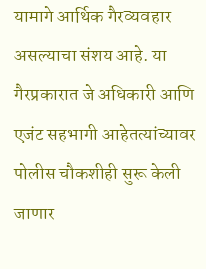यामागे आर्थिक गैरव्यवहार असल्याचा संशय आहे. या गैरप्रकारात जे अधिकारी आणि एजंट सहभागी आहेतत्यांच्यावर पोलीस चौकशीही सुरू केली जाणार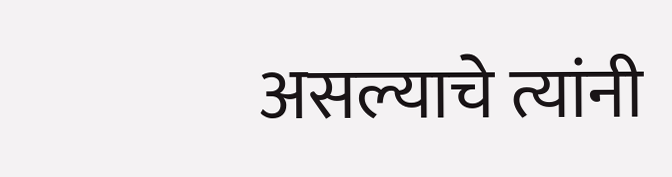असल्याचे त्यांनी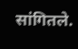सांगितले.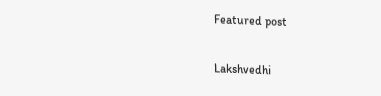Featured post

Lakshvedhi